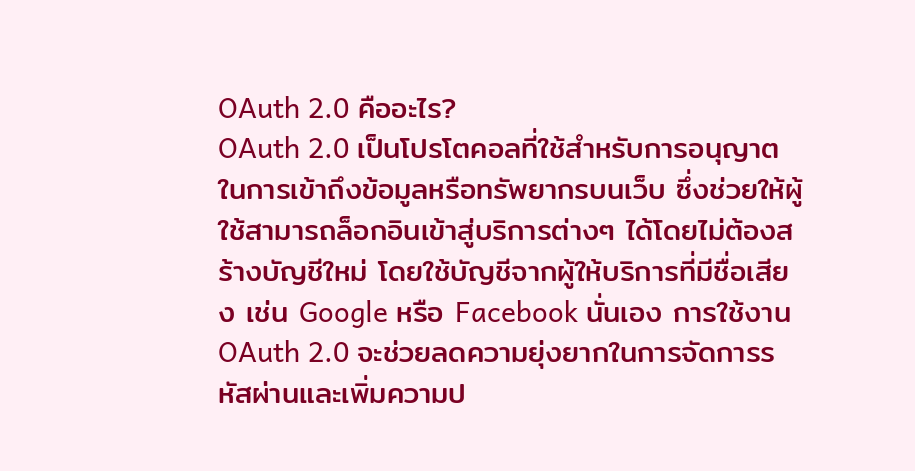OAuth 2.0 คืออะไร?
OAuth 2.0 เป็นโปรโตคอลที่ใช้สำหรับการอนุญาตในการเข้าถึงข้อมูลหรือทรัพยากรบนเว็บ ซึ่งช่วยให้ผู้ใช้สามารถล็อกอินเข้าสู่บริการต่างๆ ได้โดยไม่ต้องสร้างบัญชีใหม่ โดยใช้บัญชีจากผู้ให้บริการที่มีชื่อเสียง เช่น Google หรือ Facebook นั่นเอง การใช้งาน OAuth 2.0 จะช่วยลดความยุ่งยากในการจัดการรหัสผ่านและเพิ่มความป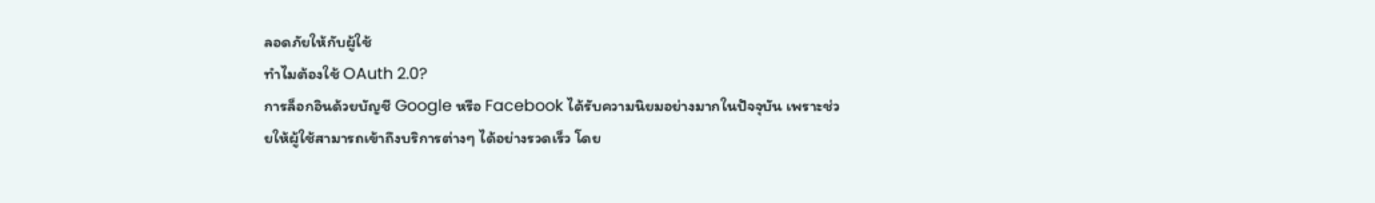ลอดภัยให้กับผู้ใช้
ทำไมต้องใช้ OAuth 2.0?
การล็อกอินด้วยบัญชี Google หรือ Facebook ได้รับความนิยมอย่างมากในปัจจุบัน เพราะช่วยให้ผู้ใช้สามารถเข้าถึงบริการต่างๆ ได้อย่างรวดเร็ว โดย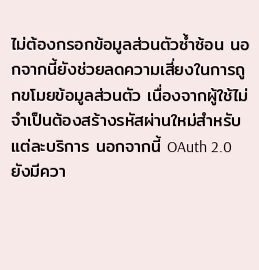ไม่ต้องกรอกข้อมูลส่วนตัวซ้ำซ้อน นอกจากนี้ยังช่วยลดความเสี่ยงในการถูกขโมยข้อมูลส่วนตัว เนื่องจากผู้ใช้ไม่จำเป็นต้องสร้างรหัสผ่านใหม่สำหรับแต่ละบริการ นอกจากนี้ OAuth 2.0 ยังมีควา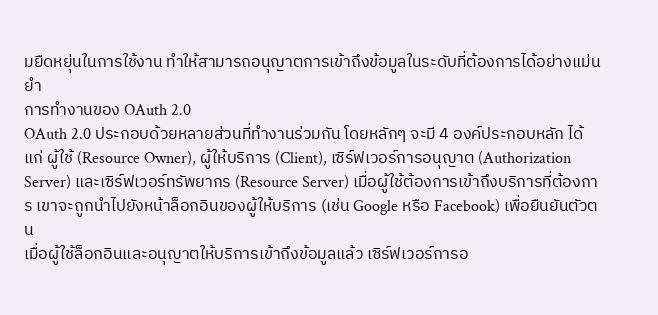มยืดหยุ่นในการใช้งาน ทำให้สามารถอนุญาตการเข้าถึงข้อมูลในระดับที่ต้องการได้อย่างแม่นยำ
การทำงานของ OAuth 2.0
OAuth 2.0 ประกอบด้วยหลายส่วนที่ทำงานร่วมกัน โดยหลักๆ จะมี 4 องค์ประกอบหลัก ได้แก่ ผู้ใช้ (Resource Owner), ผู้ให้บริการ (Client), เซิร์ฟเวอร์การอนุญาต (Authorization Server) และเซิร์ฟเวอร์ทรัพยากร (Resource Server) เมื่อผู้ใช้ต้องการเข้าถึงบริการที่ต้องการ เขาจะถูกนำไปยังหน้าล็อกอินของผู้ให้บริการ (เช่น Google หรือ Facebook) เพื่อยืนยันตัวตน
เมื่อผู้ใช้ล็อกอินและอนุญาตให้บริการเข้าถึงข้อมูลแล้ว เซิร์ฟเวอร์การอ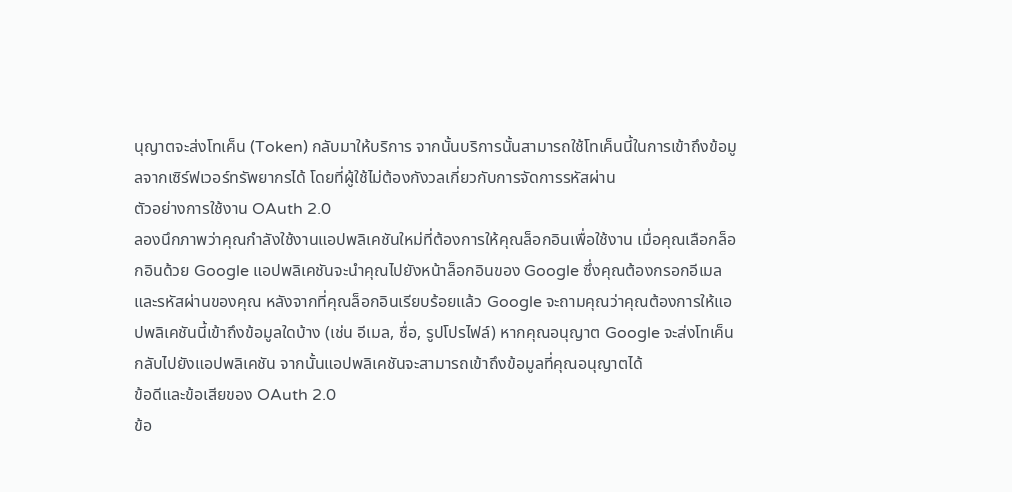นุญาตจะส่งโทเค็น (Token) กลับมาให้บริการ จากนั้นบริการนั้นสามารถใช้โทเค็นนี้ในการเข้าถึงข้อมูลจากเซิร์ฟเวอร์ทรัพยากรได้ โดยที่ผู้ใช้ไม่ต้องกังวลเกี่ยวกับการจัดการรหัสผ่าน
ตัวอย่างการใช้งาน OAuth 2.0
ลองนึกภาพว่าคุณกำลังใช้งานแอปพลิเคชันใหม่ที่ต้องการให้คุณล็อกอินเพื่อใช้งาน เมื่อคุณเลือกล็อกอินด้วย Google แอปพลิเคชันจะนำคุณไปยังหน้าล็อกอินของ Google ซึ่งคุณต้องกรอกอีเมลและรหัสผ่านของคุณ หลังจากที่คุณล็อกอินเรียบร้อยแล้ว Google จะถามคุณว่าคุณต้องการให้แอปพลิเคชันนี้เข้าถึงข้อมูลใดบ้าง (เช่น อีเมล, ชื่อ, รูปโปรไฟล์) หากคุณอนุญาต Google จะส่งโทเค็นกลับไปยังแอปพลิเคชัน จากนั้นแอปพลิเคชันจะสามารถเข้าถึงข้อมูลที่คุณอนุญาตได้
ข้อดีและข้อเสียของ OAuth 2.0
ข้อ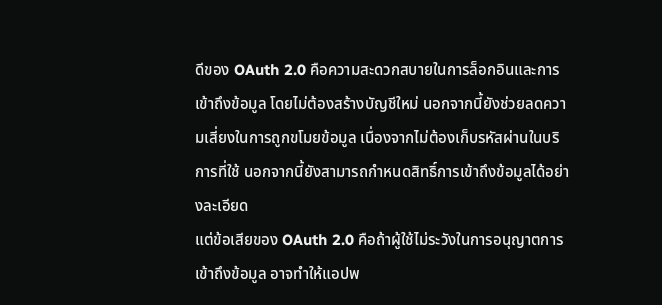ดีของ OAuth 2.0 คือความสะดวกสบายในการล็อกอินและการเข้าถึงข้อมูล โดยไม่ต้องสร้างบัญชีใหม่ นอกจากนี้ยังช่วยลดความเสี่ยงในการถูกขโมยข้อมูล เนื่องจากไม่ต้องเก็บรหัสผ่านในบริการที่ใช้ นอกจากนี้ยังสามารถกำหนดสิทธิ์การเข้าถึงข้อมูลได้อย่างละเอียด
แต่ข้อเสียของ OAuth 2.0 คือถ้าผู้ใช้ไม่ระวังในการอนุญาตการเข้าถึงข้อมูล อาจทำให้แอปพ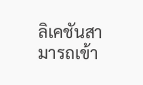ลิเคชันสามารถเข้า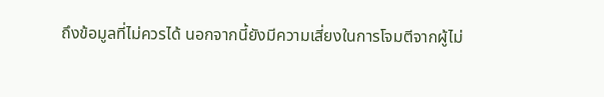ถึงข้อมูลที่ไม่ควรได้ นอกจากนี้ยังมีความเสี่ยงในการโจมตีจากผู้ไม่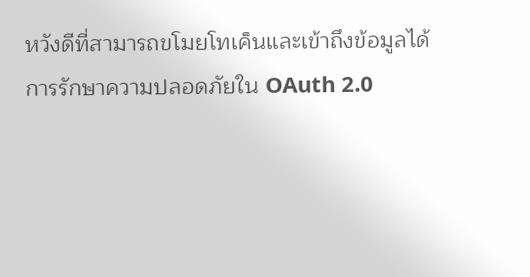หวังดีที่สามารถขโมยโทเค็นและเข้าถึงข้อมูลได้
การรักษาความปลอดภัยใน OAuth 2.0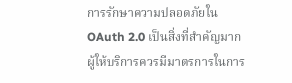การรักษาความปลอดภัยใน OAuth 2.0 เป็นสิ่งที่สำคัญมาก ผู้ให้บริการควรมีมาตรการในการ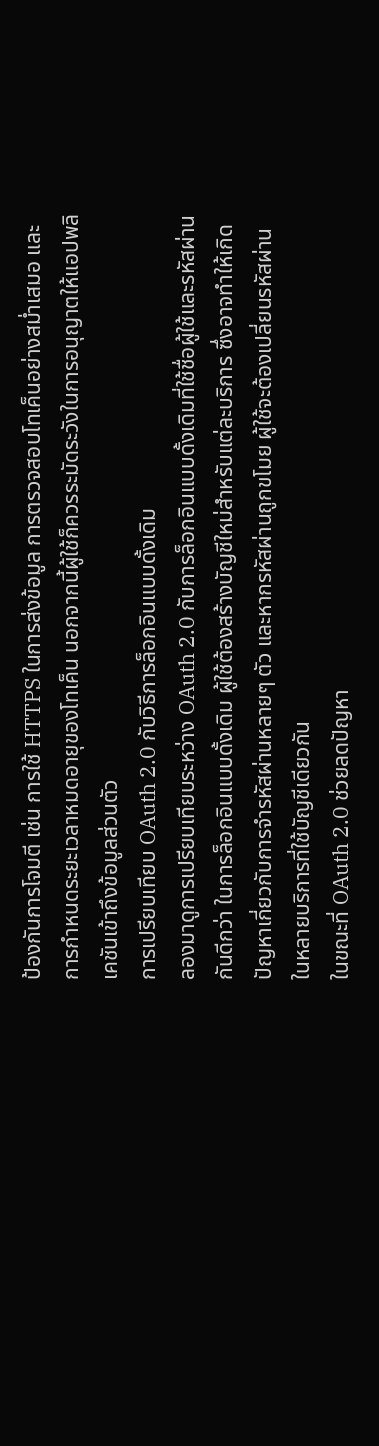ป้องกันการโจมตี เช่น การใช้ HTTPS ในการส่งข้อมูล การตรวจสอบโทเค็นอย่างสม่ำเสมอ และการกำหนดระยะเวลาหมดอายุของโทเค็น นอกจากนี้ผู้ใช้ก็ควรระมัดระวังในการอนุญาตให้แอปพลิเคชันเข้าถึงข้อมูลส่วนตัว
การเปรียบเทียบ OAuth 2.0 กับวิธีการล็อกอินแบบดั้งเดิม
ลองมาดูการเปรียบเทียบระหว่าง OAuth 2.0 กับการล็อกอินแบบดั้งเดิมที่ใช้ชื่อผู้ใช้และรหัสผ่านกันดีกว่า ในการล็อกอินแบบดั้งเดิม ผู้ใช้ต้องสร้างบัญชีใหม่สำหรับแต่ละบริการ ซึ่งอาจทำให้เกิดปัญหาเกี่ยวกับการจำรหัสผ่านหลายๆ ตัว และหากรหัสผ่านถูกขโมย ผู้ใช้จะต้องเปลี่ยนรหัสผ่านในหลายบริการที่ใช้บัญชีเดียวกัน
ในขณะที่ OAuth 2.0 ช่วยลดปัญหา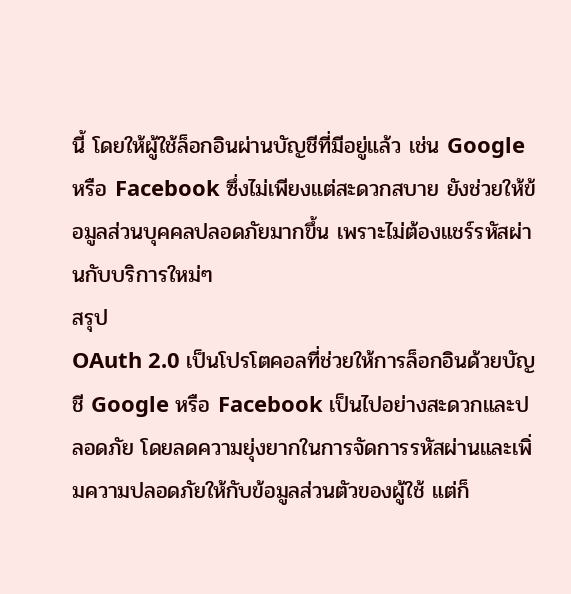นี้ โดยให้ผู้ใช้ล็อกอินผ่านบัญชีที่มีอยู่แล้ว เช่น Google หรือ Facebook ซึ่งไม่เพียงแต่สะดวกสบาย ยังช่วยให้ข้อมูลส่วนบุคคลปลอดภัยมากขึ้น เพราะไม่ต้องแชร์รหัสผ่านกับบริการใหม่ๆ
สรุป
OAuth 2.0 เป็นโปรโตคอลที่ช่วยให้การล็อกอินด้วยบัญชี Google หรือ Facebook เป็นไปอย่างสะดวกและปลอดภัย โดยลดความยุ่งยากในการจัดการรหัสผ่านและเพิ่มความปลอดภัยให้กับข้อมูลส่วนตัวของผู้ใช้ แต่ก็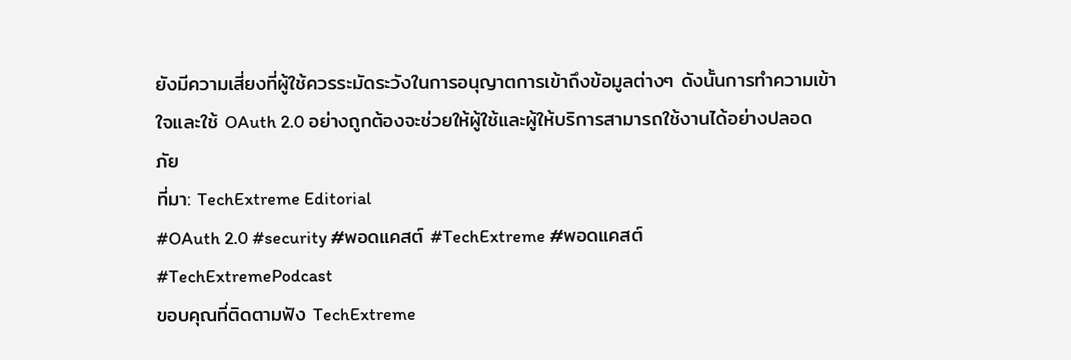ยังมีความเสี่ยงที่ผู้ใช้ควรระมัดระวังในการอนุญาตการเข้าถึงข้อมูลต่างๆ ดังนั้นการทำความเข้าใจและใช้ OAuth 2.0 อย่างถูกต้องจะช่วยให้ผู้ใช้และผู้ให้บริการสามารถใช้งานได้อย่างปลอดภัย
ที่มา: TechExtreme Editorial
#OAuth 2.0 #security #พอดแคสต์ #TechExtreme #พอดแคสต์ #TechExtremePodcast
ขอบคุณที่ติดตามฟัง TechExtreme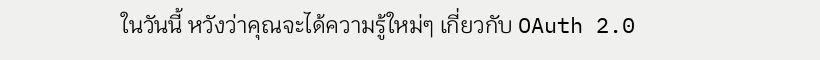ในวันนี้ หวังว่าคุณจะได้ความรู้ใหม่ๆ เกี่ยวกับ OAuth 2.0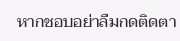หากชอบอย่าลืมกดติดตา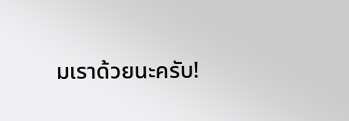มเราด้วยนะครับ!